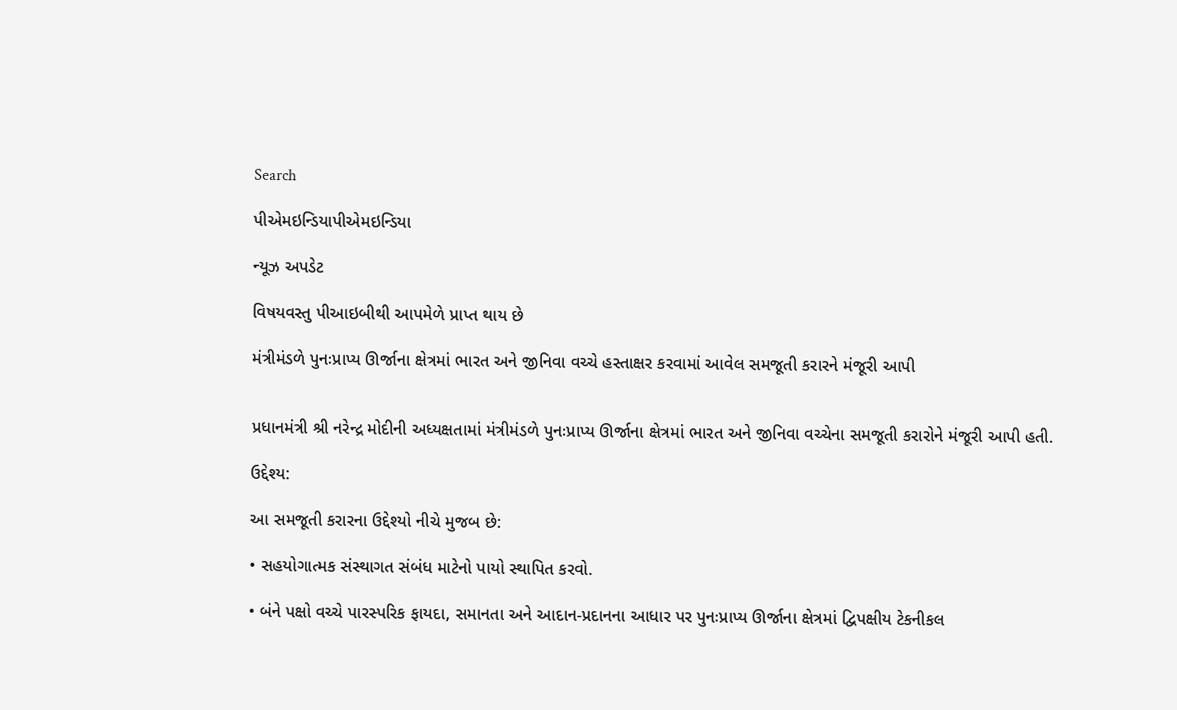Search

પીએમઇન્ડિયાપીએમઇન્ડિયા

ન્યૂઝ અપડેટ

વિષયવસ્તુ પીઆઇબીથી આપમેળે પ્રાપ્ત થાય છે

મંત્રીમંડળે પુનઃપ્રાપ્ય ઊર્જાના ક્ષેત્રમાં ભારત અને જીનિવા વચ્ચે હસ્તાક્ષર કરવામાં આવેલ સમજૂતી કરારને મંજૂરી આપી


પ્રધાનમંત્રી શ્રી નરેન્દ્ર મોદીની અધ્યક્ષતામાં મંત્રીમંડળે પુનઃપ્રાપ્ય ઊર્જાના ક્ષેત્રમાં ભારત અને જીનિવા વચ્ચેના સમજૂતી કરારોને મંજૂરી આપી હતી.

ઉદ્દેશ્ય:

આ સમજૂતી કરારના ઉદ્દેશ્યો નીચે મુજબ છે:

• સહયોગાત્મક સંસ્થાગત સંબંધ માટેનો પાયો સ્થાપિત કરવો.

• બંને પક્ષો વચ્ચે પારસ્પરિક ફાયદા, સમાનતા અને આદાન-પ્રદાનના આધાર પર પુનઃપ્રાપ્ય ઊર્જાના ક્ષેત્રમાં દ્વિપક્ષીય ટેકનીકલ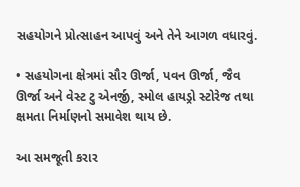સહયોગને પ્રોત્સાહન આપવું અને તેને આગળ વધારવું.

• સહયોગના ક્ષેત્રમાં સૌર ઊર્જા, પવન ઊર્જા, જૈવ ઊર્જા અને વેસ્ટ ટુ એનર્જી, સ્મોલ હાયડ્રો સ્ટોરેજ તથા ક્ષમતા નિર્માણનો સમાવેશ થાય છે.

આ સમજૂતી કરાર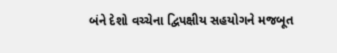બંને દેશો વચ્ચેના દ્વિપક્ષીય સહયોગને મજબૂત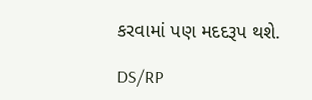કરવામાં પણ મદદરૂપ થશે.

DS/RP